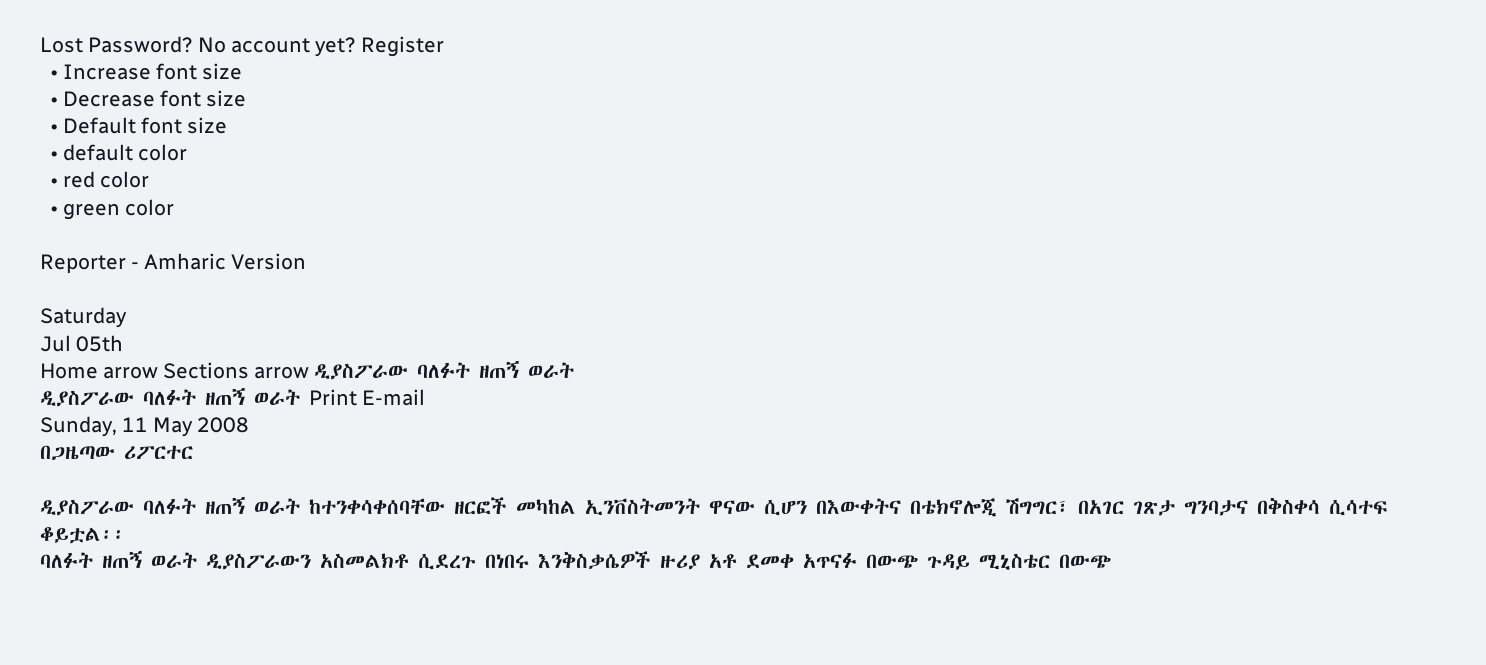Lost Password? No account yet? Register
  • Increase font size
  • Decrease font size
  • Default font size
  • default color
  • red color
  • green color

Reporter - Amharic Version

Saturday
Jul 05th
Home arrow Sections arrow ዲያስፖራው ባለፉት ዘጠኝ ወራት
ዲያስፖራው ባለፉት ዘጠኝ ወራት Print E-mail
Sunday, 11 May 2008
በጋዜጣው ሪፖርተር

ዲያስፖራው ባለፉት ዘጠኝ ወራት ከተንቀሳቀሰባቸው ዘርፎች መካከል ኢንቨስትመንት ዋናው ሲሆን በእውቀትና በቴክኖሎጂ ሽግግር፣ በአገር ገጽታ ግንባታና በቅስቀሳ ሲሳተፍ ቆይቷል፡፡
ባለፉት ዘጠኝ ወራት ዲያስፖራውን አስመልክቶ ሲደረጉ በነበሩ እንቅስቃሴዎች ዙሪያ አቶ ደመቀ አጥናፉ በውጭ ጉዳይ ሚኒስቴር በውጭ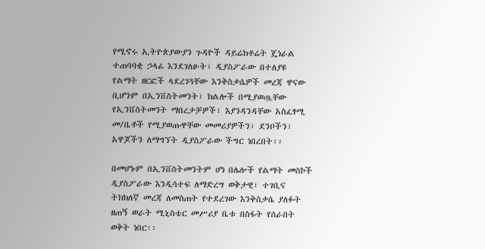የሚኖሩ ኢትዮጵያውያን ጉዳዮች ዳይሬክቶሬት ጄነራል ተጠባባቂ ኃላፊ እንደገለፁት፣ ዲያስፖራው በተለያዩ የልማት ዘርፎች ላደረገጓቸው እንቅስቃሴዎች መረጃ ዋናው ቢሆንም በኢንቨስትመንት፣ ክልሎች በሚያወጧቸው የኢንቨስትመንት ማበረታቻዎች፣ እያንዳንዳቸው አስፈፃሚ መ/ቤቶች የሚያወጡዋቸው መመሪያዎችን፣ ደንቦችን፣ አዋጆችን ለማግኘት ዲያስፖራው ችግር ነበረበት፡፡

በመሆኑም በኢንቨስትመንትም ሆነ በሌሎች የልማት መስኮች ዲያስፖራው እንዲሳተፍ ለማድረግ ወቅታዊ፣ ተገቢና ትክክለኛ መረጃ ለመስጠት የተደረገው እንቅስቃሴ ያለፉት ዘጠኝ ወራት ሚኒስቴር መሥሪያ ቤቱ በስፋት የሰራበት ወቅት ነበር፡፡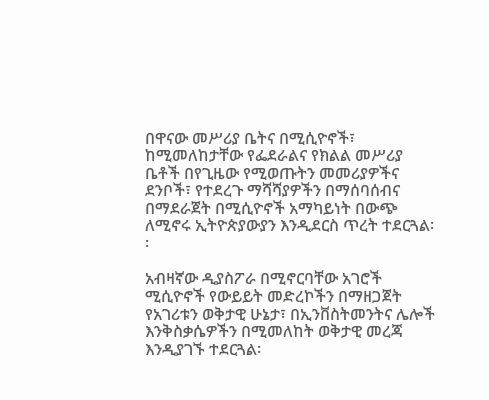በዋናው መሥሪያ ቤትና በሚሲዮኖች፣ ከሚመለከታቸው የፌደራልና የክልል መሥሪያ ቤቶች በየጊዜው የሚወጡትን መመሪያዎችና ደንቦች፣ የተደረጉ ማሻሻያዎችን በማሰባሰብና በማደራጀት በሚሲዮኖች አማካይነት በውጭ ለሚኖሩ ኢትዮጵያውያን እንዲደርስ ጥረት ተደርጓል፡፡

አብዛኛው ዲያስፖራ በሚኖርባቸው አገሮች ሚሲዮኖች የውይይት መድረኮችን በማዘጋጀት የአገሪቱን ወቅታዊ ሁኔታ፣ በኢንቨስትመንትና ሌሎች እንቅስቃሴዎችን በሚመለከት ወቅታዊ መረጃ እንዲያገኙ ተደርጓል፡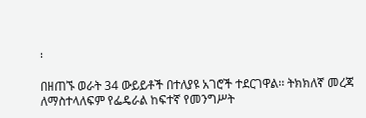፡

በዘጠኙ ወራት 34 ውይይቶች በተለያዩ አገሮች ተደርገዋል፡፡ ትክክለኛ መረጃ ለማስተላለፍም የፌዴራል ከፍተኛ የመንግሥት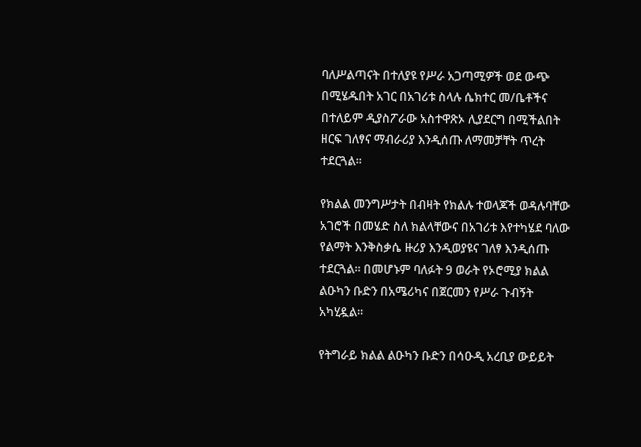ባለሥልጣናት በተለያዩ የሥራ አጋጣሚዎች ወደ ውጭ በሚሄዱበት አገር በአገሪቱ ስላሉ ሴክተር መ/ቤቶችና በተለይም ዲያስፖራው አስተዋጽኦ ሊያደርግ በሚችልበት ዘርፍ ገለፃና ማብራሪያ እንዲሰጡ ለማመቻቸት ጥረት ተደርጓል፡፡

የክልል መንግሥታት በብዛት የክልሉ ተወላጆች ወዳሉባቸው አገሮች በመሄድ ስለ ክልላቸውና በአገሪቱ እየተካሄደ ባለው የልማት እንቅስቃሴ ዙሪያ እንዲወያዩና ገለፃ እንዲሰጡ ተደርጓል፡፡ በመሆኑም ባለፉት 9 ወራት የኦሮሚያ ክልል ልዑካን ቡድን በአሜሪካና በጀርመን የሥራ ጉብኝት አካሂዷል፡፡

የትግራይ ክልል ልዑካን ቡድን በሳዑዲ አረቢያ ውይይት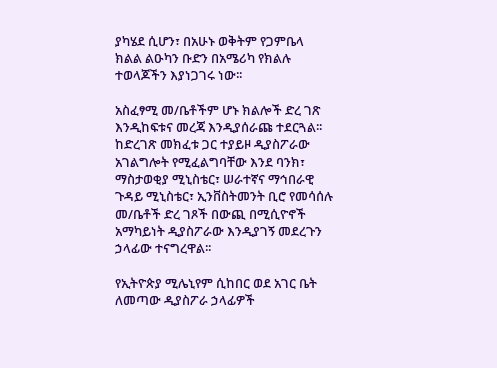ያካሄደ ሲሆን፣ በአሁኑ ወቅትም የጋምቤላ ክልል ልዑካን ቡድን በአሜሪካ የክልሉ ተወላጆችን እያነጋገሩ ነው፡፡

አስፈፃሚ መ/ቤቶችም ሆኑ ክልሎች ድረ ገጽ እንዲከፍቱና መረጃ እንዲያሰራጩ ተደርጓል፡፡ ከድረገጽ መክፈቱ ጋር ተያይዞ ዲያስፖራው አገልግሎት የሚፈልግባቸው እንደ ባንክ፣ ማስታወቂያ ሚኒስቴር፣ ሠራተኛና ማኅበራዊ ጉዳይ ሚኒስቴር፣ ኢንቨስትመንት ቢሮ የመሳሰሉ መ/ቤቶች ድረ ገጾች በውጪ በሚሲዮኖች አማካይነት ዲያስፖራው እንዲያገኝ መደረጉን ኃላፊው ተናግረዋል፡፡

የኢትዮጵያ ሚሌኒየም ሲከበር ወደ አገር ቤት ለመጣው ዲያስፖራ ኃላፊዎች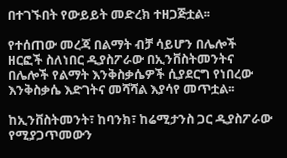በተገኙበት የውይይት መድረክ ተዘጋጅቷል፡፡

የተሰጠው መረጃ በልማት ብቻ ሳይሆን በሌሎች ዘርፎች ስለነበር ዲያስፖራው በኢንቨስትመንትና በሌሎች የልማት እንቅስቃሴዎች ሲያደርግ የነበረው እንቅስቃሴ እድገትና መሻሻል እያሳየ መጥቷል፡፡

ከኢንቨስትመንት፣ ከባንክ፣ ከሬሚታንስ ጋር ዲያስፖራው የሚያጋጥመውን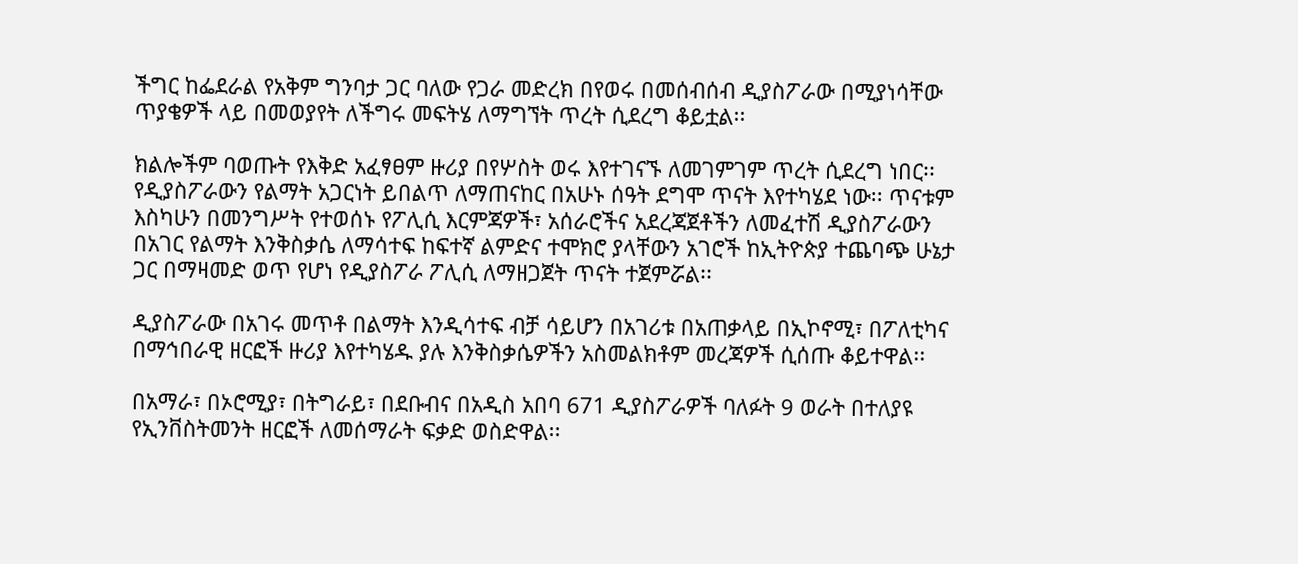ችግር ከፌደራል የአቅም ግንባታ ጋር ባለው የጋራ መድረክ በየወሩ በመሰብሰብ ዲያስፖራው በሚያነሳቸው ጥያቄዎች ላይ በመወያየት ለችግሩ መፍትሄ ለማግኘት ጥረት ሲደረግ ቆይቷል፡፡

ክልሎችም ባወጡት የእቅድ አፈፃፀም ዙሪያ በየሦስት ወሩ እየተገናኙ ለመገምገም ጥረት ሲደረግ ነበር፡፡ የዲያስፖራውን የልማት አጋርነት ይበልጥ ለማጠናከር በአሁኑ ሰዓት ደግሞ ጥናት እየተካሄደ ነው፡፡ ጥናቱም እስካሁን በመንግሥት የተወሰኑ የፖሊሲ እርምጃዎች፣ አሰራሮችና አደረጃጀቶችን ለመፈተሽ ዲያስፖራውን በአገር የልማት እንቅስቃሴ ለማሳተፍ ከፍተኛ ልምድና ተሞክሮ ያላቸውን አገሮች ከኢትዮጵያ ተጨባጭ ሁኔታ ጋር በማዛመድ ወጥ የሆነ የዲያስፖራ ፖሊሲ ለማዘጋጀት ጥናት ተጀምሯል፡፡

ዲያስፖራው በአገሩ መጥቶ በልማት እንዲሳተፍ ብቻ ሳይሆን በአገሪቱ በአጠቃላይ በኢኮኖሚ፣ በፖለቲካና በማኅበራዊ ዘርፎች ዙሪያ እየተካሄዱ ያሉ እንቅስቃሴዎችን አስመልክቶም መረጃዎች ሲሰጡ ቆይተዋል፡፡

በአማራ፣ በኦሮሚያ፣ በትግራይ፣ በደቡብና በአዲስ አበባ 671 ዲያስፖራዎች ባለፉት 9 ወራት በተለያዩ የኢንቨስትመንት ዘርፎች ለመሰማራት ፍቃድ ወስድዋል፡፡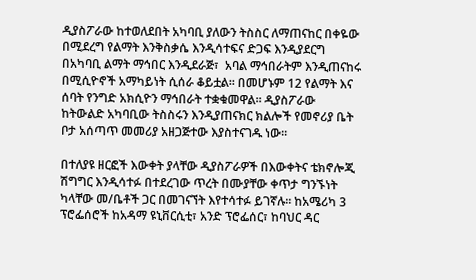ዲያስፖራው ከተወለደበት አካባቢ ያለውን ትስስር ለማጠናከር በቀዬው በሚደረግ የልማት እንቅስቃሴ እንዲሳተፍና ድጋፍ እንዲያደርግ በአካባቢ ልማት ማኅበር እንዲደራጅ፣  አባል ማኅበራትም እንዲጠናከሩ በሚሲዮኖች አማካይነት ሲሰራ ቆይቷል፡፡ በመሆኑም 12 የልማት እና ሰባት የንግድ አክሲዮን ማኅበራት ተቋቁመዋል፡፡ ዲያስፖራው ከትውልድ አካባቢው ትስስሩን እንዲያጠናክር ክልሎች የመኖሪያ ቤት ቦታ አሰጣጥ መመሪያ አዘጋጅተው እያስተናገዱ ነው፡፡

በተለያዩ ዘርፎች እውቀት ያላቸው ዲያስፖራዎች በእውቀትና ቴክኖሎጂ ሽግግር እንዲሳተፉ በተደረገው ጥረት በሙያቸው ቀጥታ ግንኙነት ካላቸው መ/ቤቶች ጋር በመገናኘት እየተሳተፉ ይገኛሉ፡፡ ከአሜሪካ 3 ፕሮፌሰሮች ከአዳማ ዩኒቨርሲቲ፣ አንድ ፕሮፌሰር፣ ከባህር ዳር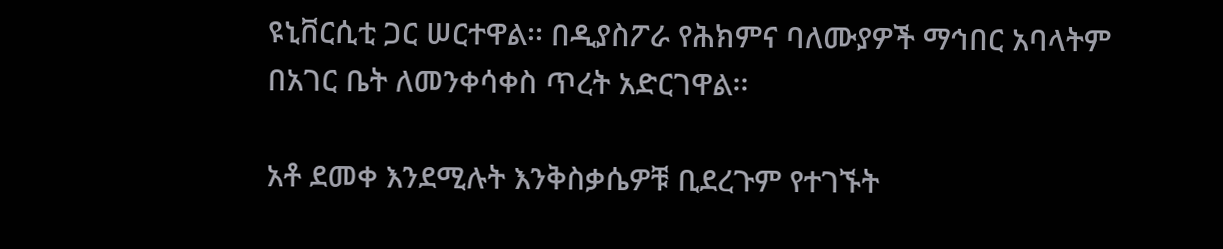ዩኒቨርሲቲ ጋር ሠርተዋል፡፡ በዲያስፖራ የሕክምና ባለሙያዎች ማኅበር አባላትም በአገር ቤት ለመንቀሳቀስ ጥረት አድርገዋል፡፡

አቶ ደመቀ እንደሚሉት እንቅስቃሴዎቹ ቢደረጉም የተገኙት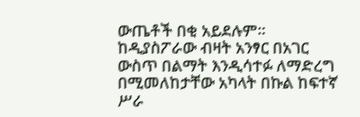ውጤቶች በቂ አይደሉም፡፡ ከዲያስፖራው ብዛት አንፃር በአገር ውስጥ በልማት እንዲሳተፉ ለማድረግ በሚመለከታቸው አካላት በኩል ከፍተኛ ሥራ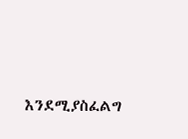እንደሚያስፈልግ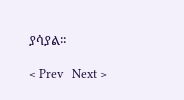ያሳያል፡፡

< Prev   Next >